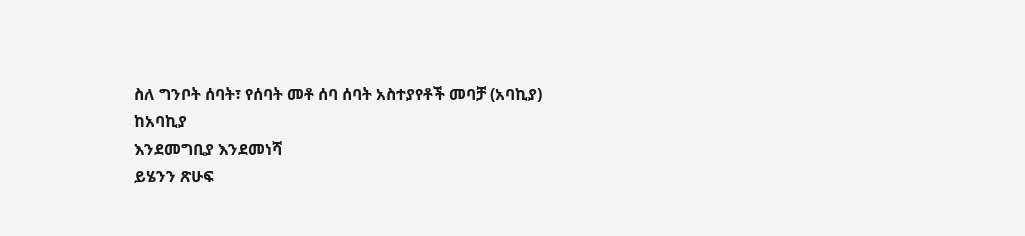ስለ ግንቦት ሰባት፣ የሰባት መቶ ሰባ ሰባት አስተያየቶች መባቻ (አባኪያ)
ከአባኪያ
እንደመግቢያ እንደመነሻ
ይሄንን ጽሁፍ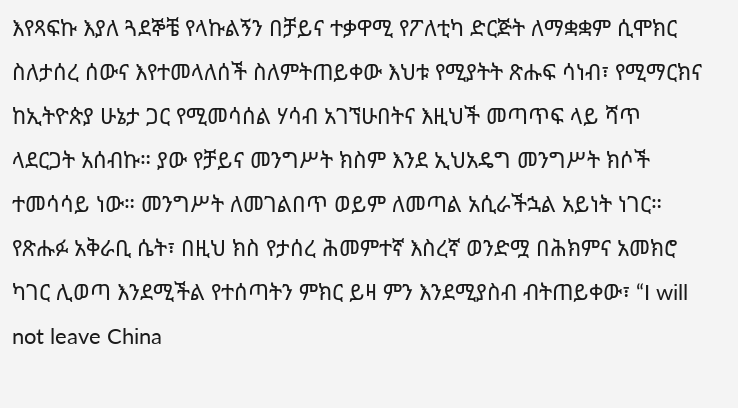እየጻፍኩ እያለ ጓደኞቼ የላኩልኝን በቻይና ተቃዋሚ የፖለቲካ ድርጅት ለማቋቋም ሲሞክር ስለታሰረ ሰውና እየተመላለሰች ስለምትጠይቀው እህቱ የሚያትት ጽሑፍ ሳነብ፣ የሚማርክና ከኢትዮጵያ ሁኔታ ጋር የሚመሳሰል ሃሳብ አገኘሁበትና እዚህች መጣጥፍ ላይ ሻጥ ላደርጋት አሰብኩ። ያው የቻይና መንግሥት ክስም እንደ ኢህአዴግ መንግሥት ክሶች ተመሳሳይ ነው። መንግሥት ለመገልበጥ ወይም ለመጣል አሲራችኋል አይነት ነገር። የጽሑፉ አቅራቢ ሴት፣ በዚህ ክስ የታሰረ ሕመምተኛ እስረኛ ወንድሟ በሕክምና አመክሮ ካገር ሊወጣ እንደሚችል የተሰጣትን ምክር ይዛ ምን እንደሚያስብ ብትጠይቀው፣ “I will not leave China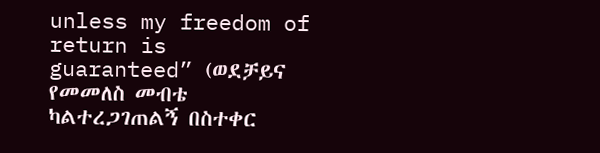unless my freedom of return is guaranteed” (ወደቻይና የመመለስ መብቴ ካልተረጋገጠልኝ በስተቀር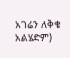አገሬን ለቅቄ አልሄድም)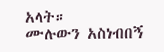አላት።
ሙሉውን አስነብበኝ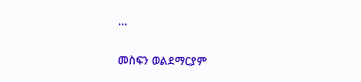...

መስፍን ወልደማርያም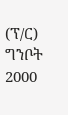(ፕ/ር) ግንቦት 2000